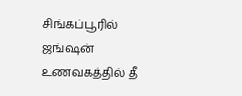சிங்கப்பூரில் ஜங்ஷன் உணவகத்தில் தீ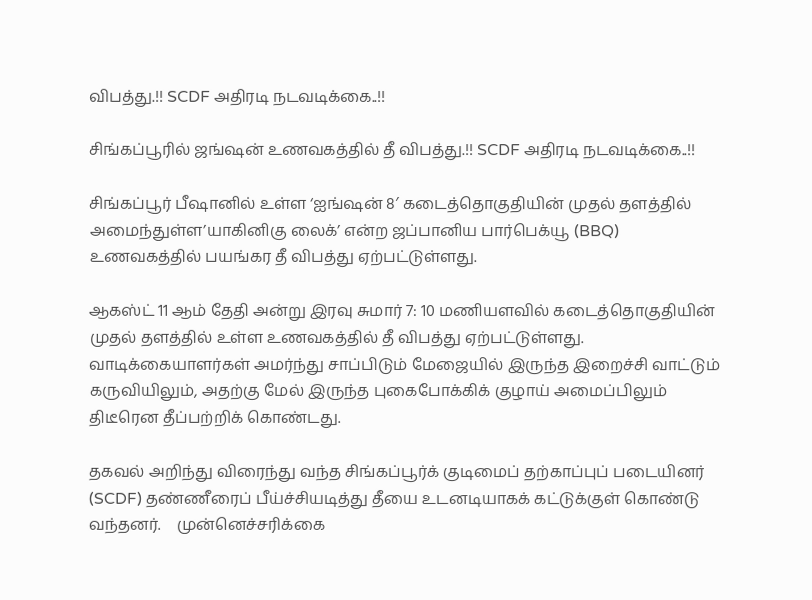விபத்து.!! SCDF அதிரடி நடவடிக்கை..!!

சிங்கப்பூரில் ஜங்ஷன் உணவகத்தில் தீ விபத்து.!! SCDF அதிரடி நடவடிக்கை..!!

சிங்கப்பூர் பீஷானில் உள்ள ‘ஐங்ஷன் 8′ கடைத்தொகுதியின் முதல் தளத்தில் அமைந்துள்ள’யாகினிகு லைக்’ என்ற ஜப்பானிய பார்பெக்யூ (BBQ) உணவகத்தில் பயங்கர தீ விபத்து ஏற்பட்டுள்ளது.

ஆகஸ்ட் 11 ஆம் தேதி அன்று இரவு சுமார் 7: 10 மணியளவில் கடைத்தொகுதியின் முதல் தளத்தில் உள்ள உணவகத்தில் தீ விபத்து ஏற்பட்டுள்ளது. வாடிக்கையாளர்கள் அமர்ந்து சாப்பிடும் மேஜையில் இருந்த இறைச்சி வாட்டும் கருவியிலும், அதற்கு மேல் இருந்த புகைபோக்கிக் குழாய் அமைப்பிலும் திடீரென தீப்பற்றிக் கொண்டது.

தகவல் அறிந்து விரைந்து வந்த சிங்கப்பூர்க் குடிமைப் தற்காப்புப் படையினர் (SCDF) தண்ணீரைப் பீய்ச்சியடித்து தீயை உடனடியாகக் கட்டுக்குள் கொண்டு வந்தனர்.    முன்னெச்சரிக்கை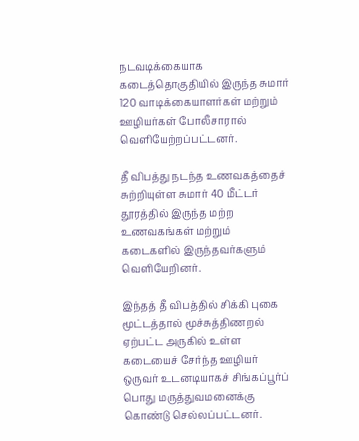நடவடிக்கையாக கடைத்தொகுதியில் இருந்த சுமார் 120 வாடிக்கையாளர்கள் மற்றும் ஊழியர்கள் போலீசாரால் வெளியேற்றப்பட்டனர்.

தீ விபத்து நடந்த உணவகத்தைச் சுற்றியுள்ள சுமார் 40 மீட்டர் தூரத்தில் இருந்த மற்ற உணவகங்கள் மற்றும் கடைகளில் இருந்தவர்களும் வெளியேறினர்.

இந்தத் தீ விபத்தில் சிக்கி புகை மூட்டத்தால் மூச்சுத்திணறல் ஏற்பட்ட அருகில் உள்ள கடையைச் சேர்ந்த ஊழியர் ஒருவர் உடனடியாகச் சிங்கப்பூர்ப் பொது மருத்துவமனைக்கு கொண்டு செல்லப்பட்டனர்.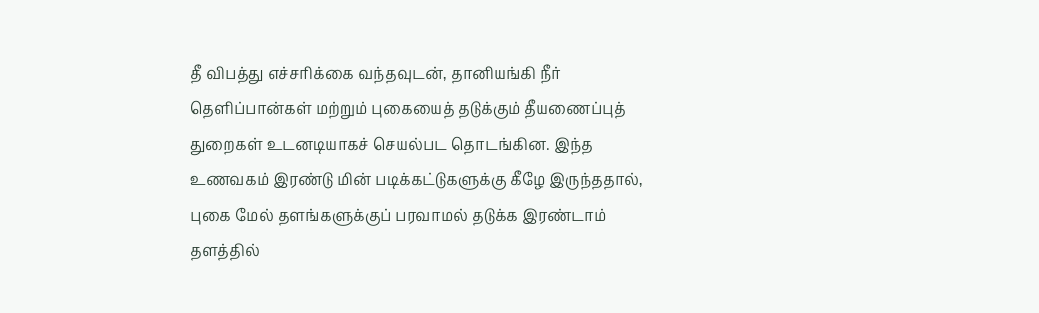தீ விபத்து எச்சரிக்கை வந்தவுடன், தானியங்கி நீர் தெளிப்பான்கள் மற்றும் புகையைத் தடுக்கும் தீயணைப்புத் துறைகள் உடனடியாகச் செயல்பட தொடங்கின. இந்த உணவகம் இரண்டு மின் படிக்கட்டுகளுக்கு கீழே இருந்ததால், புகை மேல் தளங்களுக்குப் பரவாமல் தடுக்க இரண்டாம் தளத்தில்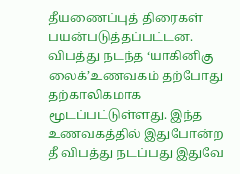தீயணைப்புத் திரைகள் பயன்படுத்தப்பட்டன. விபத்து நடந்த ‘யாகினிகு லைக்’உணவகம் தற்போது தற்காலிகமாக மூடப்பட்டுள்ளது. இந்த உணவகத்தில் இதுபோன்ற தீ விபத்து நடப்பது இதுவே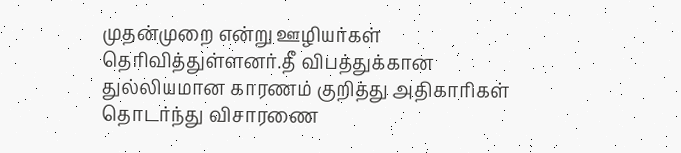முதன்முறை என்று ஊழியர்கள் தெரிவித்துள்ளனர்.தீ விபத்துக்கான துல்லியமான காரணம் குறித்து அதிகாரிகள் தொடர்ந்து விசாரணை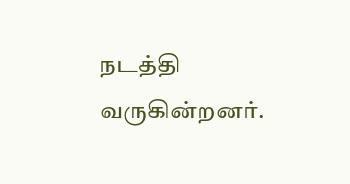நடத்தி வருகின்றனர்.